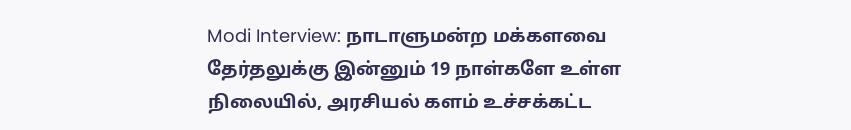Modi Interview: நாடாளுமன்ற மக்களவை தேர்தலுக்கு இன்னும் 19 நாள்களே உள்ள நிலையில், அரசியல் களம் உச்சக்கட்ட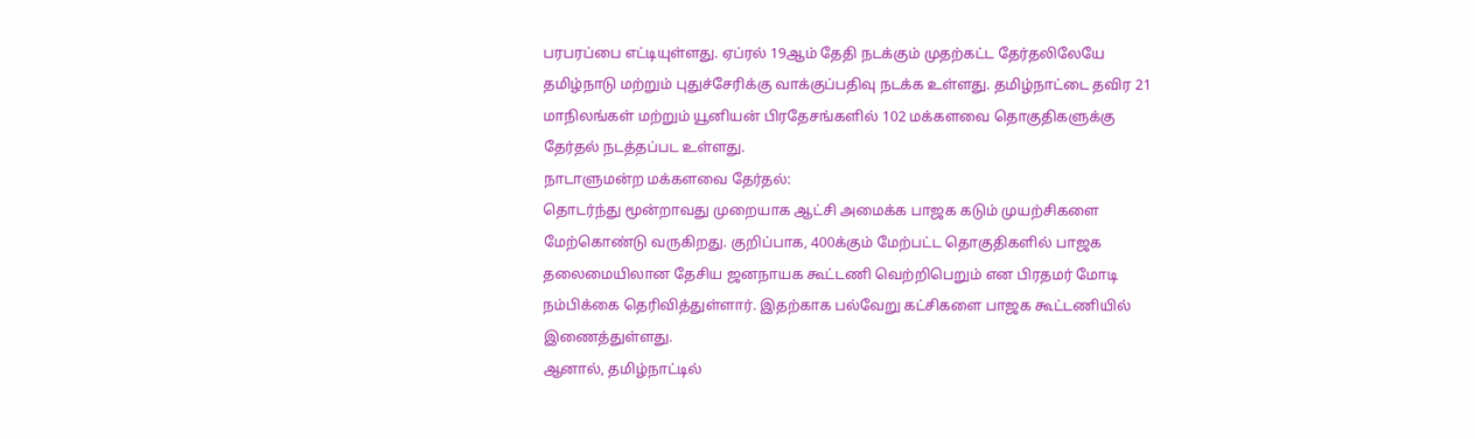பரபரப்பை எட்டியுள்ளது. ஏப்ரல் 19ஆம் தேதி நடக்கும் முதற்கட்ட தேர்தலிலேயே தமிழ்நாடு மற்றும் புதுச்சேரிக்கு வாக்குப்பதிவு நடக்க உள்ளது. தமிழ்நாட்டை தவிர 21 மாநிலங்கள் மற்றும் யூனியன் பிரதேசங்களில் 102 மக்களவை தொகுதிகளுக்கு தேர்தல் நடத்தப்பட உள்ளது.
நாடாளுமன்ற மக்களவை தேர்தல்:
தொடர்ந்து மூன்றாவது முறையாக ஆட்சி அமைக்க பாஜக கடும் முயற்சிகளை மேற்கொண்டு வருகிறது. குறிப்பாக, 400க்கும் மேற்பட்ட தொகுதிகளில் பாஜக தலைமையிலான தேசிய ஜனநாயக கூட்டணி வெற்றிபெறும் என பிரதமர் மோடி நம்பிக்கை தெரிவித்துள்ளார். இதற்காக பல்வேறு கட்சிகளை பாஜக கூட்டணியில் இணைத்துள்ளது.
ஆனால், தமிழ்நாட்டில்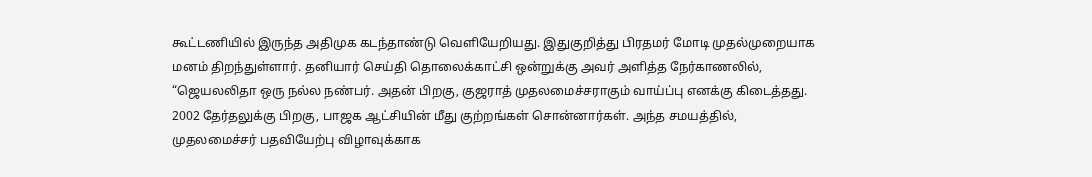கூட்டணியில் இருந்த அதிமுக கடந்தாண்டு வெளியேறியது. இதுகுறித்து பிரதமர் மோடி முதல்முறையாக மனம் திறந்துள்ளார். தனியார் செய்தி தொலைக்காட்சி ஒன்றுக்கு அவர் அளித்த நேர்காணலில், “ஜெயலலிதா ஒரு நல்ல நண்பர். அதன் பிறகு, குஜராத் முதலமைச்சராகும் வாய்ப்பு எனக்கு கிடைத்தது.
2002 தேர்தலுக்கு பிறகு, பாஜக ஆட்சியின் மீது குற்றங்கள் சொன்னார்கள். அந்த சமயத்தில், முதலமைச்சர் பதவியேற்பு விழாவுக்காக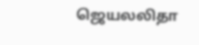ஜெயலலிதா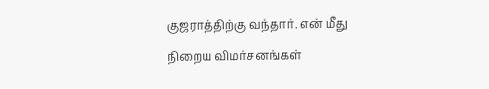குஜராத்திற்கு வந்தார். என் மீது நிறைய விமர்சனங்கள்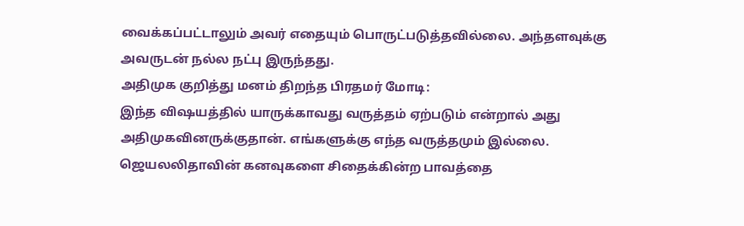வைக்கப்பட்டாலும் அவர் எதையும் பொருட்படுத்தவில்லை. அந்தளவுக்கு அவருடன் நல்ல நட்பு இருந்தது.
அதிமுக குறித்து மனம் திறந்த பிரதமர் மோடி:
இந்த விஷயத்தில் யாருக்காவது வருத்தம் ஏற்படும் என்றால் அது அதிமுகவினருக்குதான். எங்களுக்கு எந்த வருத்தமும் இல்லை. ஜெயலலிதாவின் கனவுகளை சிதைக்கின்ற பாவத்தை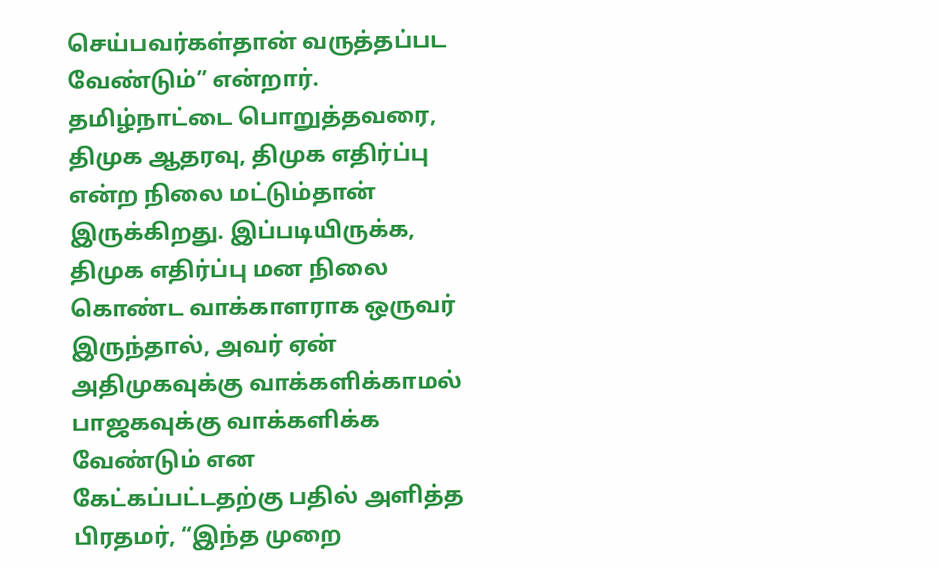செய்பவர்கள்தான் வருத்தப்பட வேண்டும்” என்றார்.
தமிழ்நாட்டை பொறுத்தவரை, திமுக ஆதரவு, திமுக எதிர்ப்பு என்ற நிலை மட்டும்தான் இருக்கிறது. இப்படியிருக்க, திமுக எதிர்ப்பு மன நிலை கொண்ட வாக்காளராக ஒருவர் இருந்தால், அவர் ஏன் அதிமுகவுக்கு வாக்களிக்காமல்  பாஜகவுக்கு வாக்களிக்க வேண்டும் என கேட்கப்பட்டதற்கு பதில் அளித்த பிரதமர், “இந்த முறை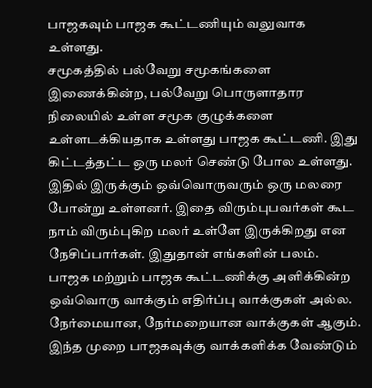பாஜகவும் பாஜக கூட்டணியும் வலுவாக உள்ளது.
சமூகத்தில் பல்வேறு சமூகங்களை இணைக்கின்ற, பல்வேறு பொருளாதார நிலையில் உள்ள சமூக குழுக்களை உள்ளடக்கியதாக உள்ளது பாஜக கூட்டணி. இது கிட்டத்தட்ட ஒரு மலர் செண்டு போல உள்ளது. இதில் இருக்கும் ஒவ்வொருவரும் ஒரு மலரை போன்று உள்ளனர். இதை விரும்புபவர்கள் கூட நாம் விரும்புகிற மலர் உள்ளே இருக்கிறது என நேசிப்பார்கள். இதுதான் எங்களின் பலம்.
பாஜக மற்றும் பாஜக கூட்டணிக்கு அளிக்கின்ற ஒவ்வொரு வாக்கும் எதிர்ப்பு வாக்குகள் அல்ல. நேர்மையான, நேர்மறையான வாக்குகள் ஆகும். இந்த முறை பாஜகவுக்கு வாக்களிக்க வேண்டும்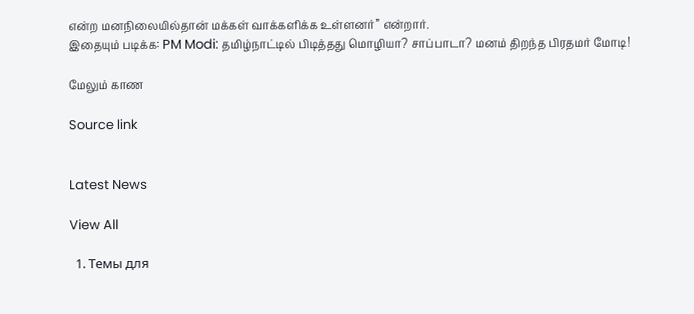என்ற மனநிலையில்தான் மக்கள் வாக்களிக்க உள்ளனர்” என்றார்.
இதையும் படிக்க: PM Modi: தமிழ்நாட்டில் பிடித்தது மொழியா? சாப்பாடா? மனம் திறந்த பிரதமர் மோடி!

மேலும் காண

Source link


Latest News

View All

  1. Темы для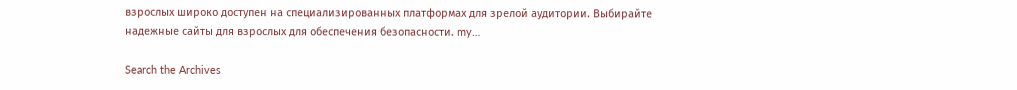взрослых широко доступен на специализированных платформах для зрелой аудитории. Выбирайте надежные сайты для взрослых для обеспечения безопасности. my…

Search the Archives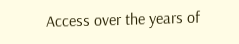Access over the years of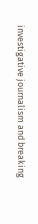investigative journalism and breaking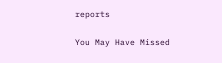reports

You May Have Missed